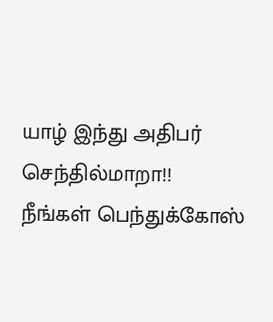யாழ் இந்து அதிபர் செந்தில்மாறா!! நீங்கள் பெந்துக்கோஸ்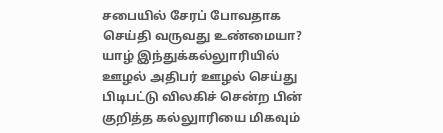சபையில் சேரப் போவதாக செய்தி வருவது உண்மையா?
யாழ் இந்துக்கல்லுாரியில் ஊழல் அதிபர் ஊழல் செய்து பிடிபட்டு விலகிச் சென்ற பின் குறித்த கல்லுாரியை மிகவும்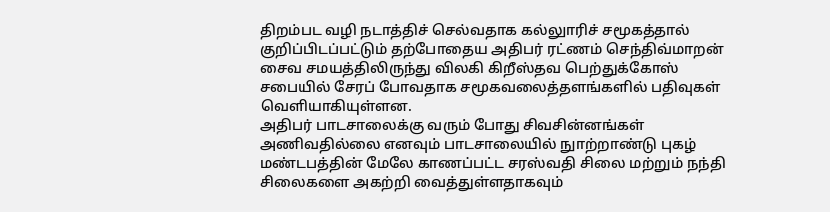திறம்பட வழி நடாத்திச் செல்வதாக கல்லுாரிச் சமூகத்தால் குறிப்பிடப்பட்டும் தற்போதைய அதிபர் ரட்ணம் செந்திவ்மாறன் சைவ சமயத்திலிருந்து விலகி கிறீஸ்தவ பெற்துக்கோஸ் சபையில் சேரப் போவதாக சமூகவலைத்தளங்களில் பதிவுகள் வெளியாகியுள்ளன.
அதிபர் பாடசாலைக்கு வரும் போது சிவசின்னங்கள் அணிவதில்லை எனவும் பாடசாலையில் நுாற்றாண்டு புகழ் மண்டபத்தின் மேலே காணப்பட்ட சரஸ்வதி சிலை மற்றும் நந்தி சிலைகளை அகற்றி வைத்துள்ளதாகவும்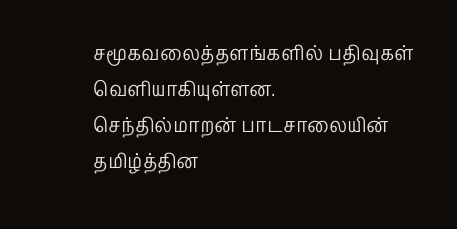சமூகவலைத்தளங்களில் பதிவுகள் வெளியாகியுள்ளன.
செந்தில்மாறன் பாடசாலையின் தமிழ்த்தின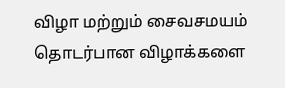விழா மற்றும் சைவசமயம் தொடர்பான விழாக்களை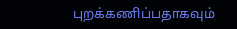புறக்கணிப்பதாகவும்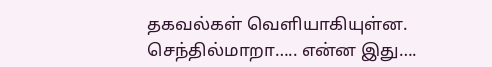தகவல்கள் வெளியாகியுள்ன.
செந்தில்மாறா….. என்ன இது….